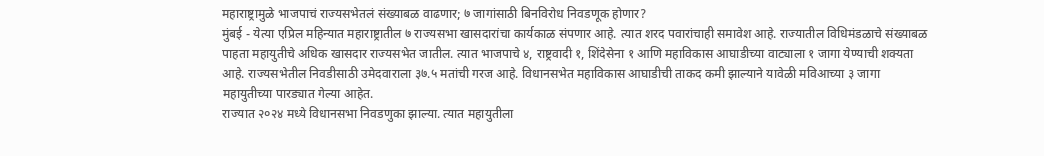महाराष्ट्रामुळे भाजपाचं राज्यसभेतलं संख्याबळ वाढणार; ७ जागांसाठी बिनविरोध निवडणूक होणार?
मुंबई - येत्या एप्रिल महिन्यात महाराष्ट्रातील ७ राज्यसभा खासदारांचा कार्यकाळ संपणार आहे. त्यात शरद पवारांचाही समावेश आहे. राज्यातील विधिमंडळाचे संख्याबळ पाहता महायुतीचे अधिक खासदार राज्यसभेत जातील. त्यात भाजपाचे ४, राष्ट्रवादी १, शिंदेसेना १ आणि महाविकास आघाडीच्या वाट्याला १ जागा येण्याची शक्यता आहे. राज्यसभेतील निवडीसाठी उमेदवाराला ३७.५ मतांची गरज आहे. विधानसभेत महाविकास आघाडीची ताकद कमी झाल्याने यावेळी मविआच्या ३ जागा महायुतीच्या पारड्यात गेल्या आहेत.
राज्यात २०२४ मध्ये विधानसभा निवडणुका झाल्या. त्यात महायुतीला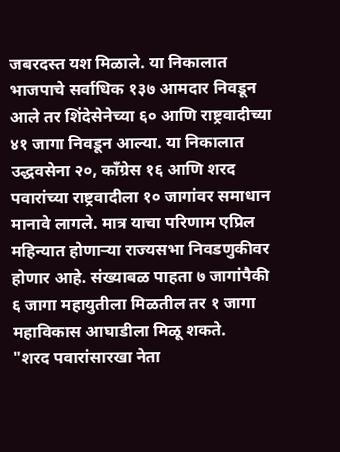जबरदस्त यश मिळाले. या निकालात भाजपाचे सर्वाधिक १३७ आमदार निवडून आले तर शिंदेसेनेच्या ६० आणि राष्ट्रवादीच्या ४१ जागा निवडून आल्या. या निकालात उद्धवसेना २०, काँग्रेस १६ आणि शरद पवारांच्या राष्ट्रवादीला १० जागांवर समाधान मानावे लागले. मात्र याचा परिणाम एप्रिल महिन्यात होणाऱ्या राज्यसभा निवडणुकीवर होणार आहे. संख्याबळ पाहता ७ जागांपैकी ६ जागा महायुतीला मिळतील तर १ जागा महाविकास आघाडीला मिळू शकते.
"शरद पवारांसारखा नेता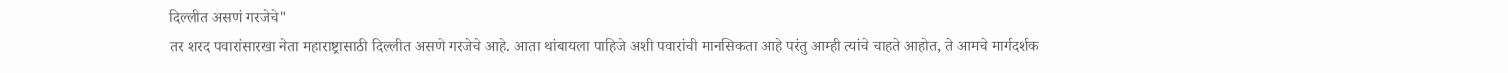दिल्लीत असणं गरजेचे"
तर शरद पवारांसारखा नेता महाराष्ट्रासाठी दिल्लीत असणे गरजेचे आहे. आता थांबायला पाहिजे अशी पवारांची मानसिकता आहे परंतु आम्ही त्यांचे चाहते आहोत, ते आमचे मार्गदर्शक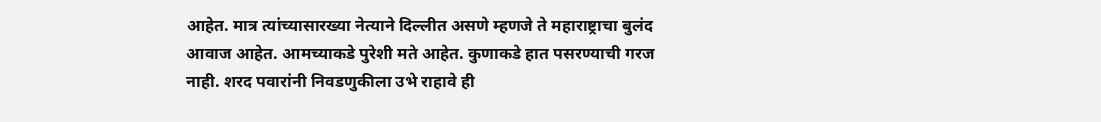आहेत. मात्र त्यांच्यासारख्या नेत्याने दिल्लीत असणे म्हणजे ते महाराष्ट्राचा बुलंद आवाज आहेत. आमच्याकडे पुरेशी मते आहेत. कुणाकडे हात पसरण्याची गरज नाही. शरद पवारांनी निवडणुकीला उभे राहावे ही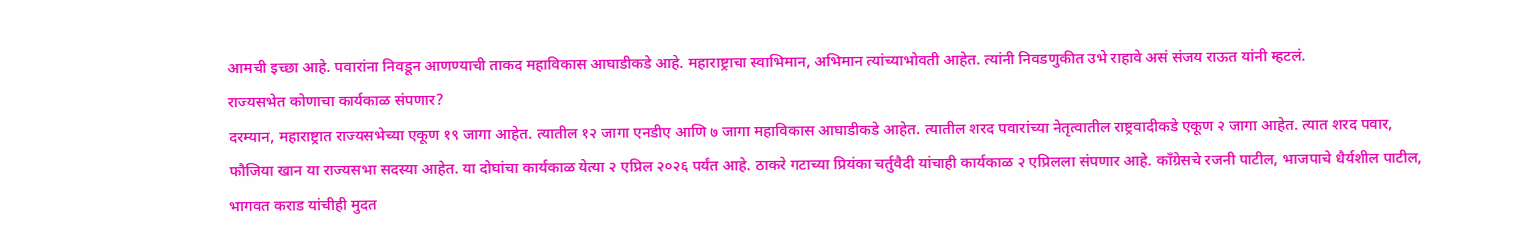आमची इच्छा आहे. पवारांना निवडून आणण्याची ताकद महाविकास आघाडीकडे आहे. महाराष्ट्राचा स्वाभिमान, अभिमान त्यांच्याभोवती आहेत. त्यांनी निवडणुकीत उभे राहावे असं संजय राऊत यांनी म्हटलं.
राज्यसभेत कोणाचा कार्यकाळ संपणार?
दरम्यान, महाराष्ट्रात राज्यसभेच्या एकूण १९ जागा आहेत. त्यातील १२ जागा एनडीए आणि ७ जागा महाविकास आघाडीकडे आहेत. त्यातील शरद पवारांच्या नेतृत्वातील राष्ट्रवादीकडे एकूण २ जागा आहेत. त्यात शरद पवार, फौजिया खान या राज्यसभा सदस्या आहेत. या दोघांचा कार्यकाळ येत्या २ एप्रिल २०२६ पर्यंत आहे. ठाकरे गटाच्या प्रियंका चर्तुवैदी यांचाही कार्यकाळ २ एप्रिलला संपणार आहे. काँग्रेसचे रजनी पाटील, भाजपाचे धैर्यशील पाटील, भागवत कराड यांचीही मुदत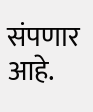संपणार आहे.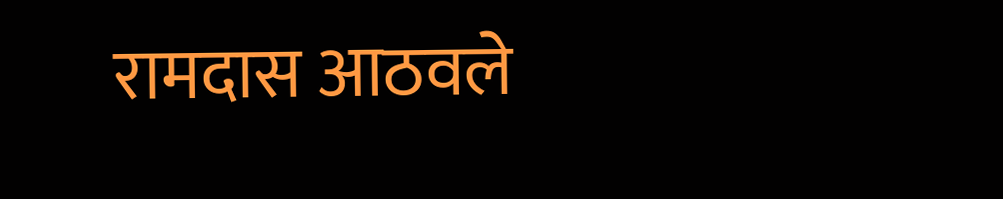रामदास आठवले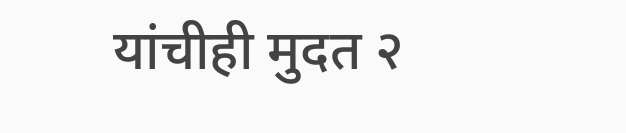यांचीही मुदत २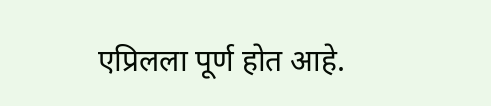एप्रिलला पूर्ण होत आहे.